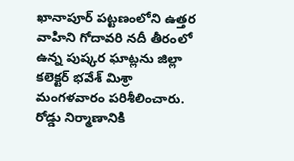ఖానాపూర్ పట్టణంలోని ఉత్తర వాహిని గోదావరి నదీ తీరంలో ఉన్న పుష్కర ఘాట్లను జిల్లా కలెక్టర్ భవేశ్ మిశ్రా మంగళవారం పరిశీలించారు. రోడ్డు నిర్మాణానికి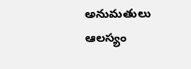అనుమతులు ఆలస్యం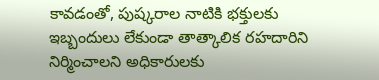కావడంతో, పుష్కరాల నాటికి భక్తులకు ఇబ్బందులు లేకుండా తాత్కాలిక రహదారిని నిర్మించాలని అధికారులకు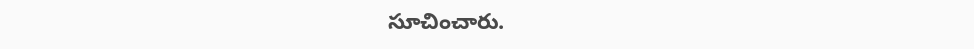సూచించారు.